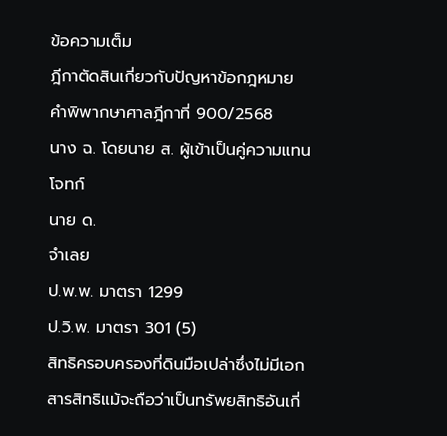ข้อความเต็ม
ฎีกาตัดสินเกี่ยวกับปัญหาข้อกฎหมาย
คำพิพากษาศาลฎีกาที่ 900/2568
นาง ฉ. โดยนาย ส. ผู้เข้าเป็นคู่ความแทน
โจทก์
นาย ด.
จำเลย
ป.พ.พ. มาตรา 1299
ป.วิ.พ. มาตรา 301 (5)
สิทธิครอบครองที่ดินมือเปล่าซึ่งไม่มีเอกสารสิทธิแม้จะถือว่าเป็นทรัพยสิทธิอันเกี่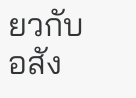ยวกับอสัง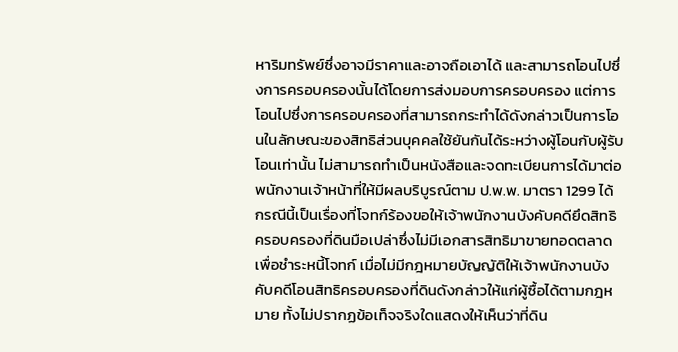หาริมทรัพย์ซึ่งอาจมีราคาและอาจถือเอาได้ และสามารถโอนไปซึ่งการครอบครองนั้นได้โดยการส่งมอบการครอบครอง แต่การโอนไปซึ่งการครอบครองที่สามารถกระทำได้ดังกล่าวเป็นการโอนในลักษณะของสิทธิส่วนบุคคลใช้ยันกันได้ระหว่างผู้โอนกับผู้รับโอนเท่านั้น ไม่สามารถทำเป็นหนังสือและจดทะเบียนการได้มาต่อพนักงานเจ้าหน้าที่ให้มีผลบริบูรณ์ตาม ป.พ.พ. มาตรา 1299 ได้ กรณีนี้เป็นเรื่องที่โจทก์ร้องขอให้เจ้าพนักงานบังคับคดียึดสิทธิครอบครองที่ดินมือเปล่าซึ่งไม่มีเอกสารสิทธิมาขายทอดตลาดเพื่อชำระหนี้โจทก์ เมื่อไม่มีกฎหมายบัญญัติให้เจ้าพนักงานบังคับคดีโอนสิทธิครอบครองที่ดินดังกล่าวให้แก่ผู้ซื้อได้ตามกฎหมาย ทั้งไม่ปรากฏข้อเท็จจริงใดแสดงให้เห็นว่าที่ดิน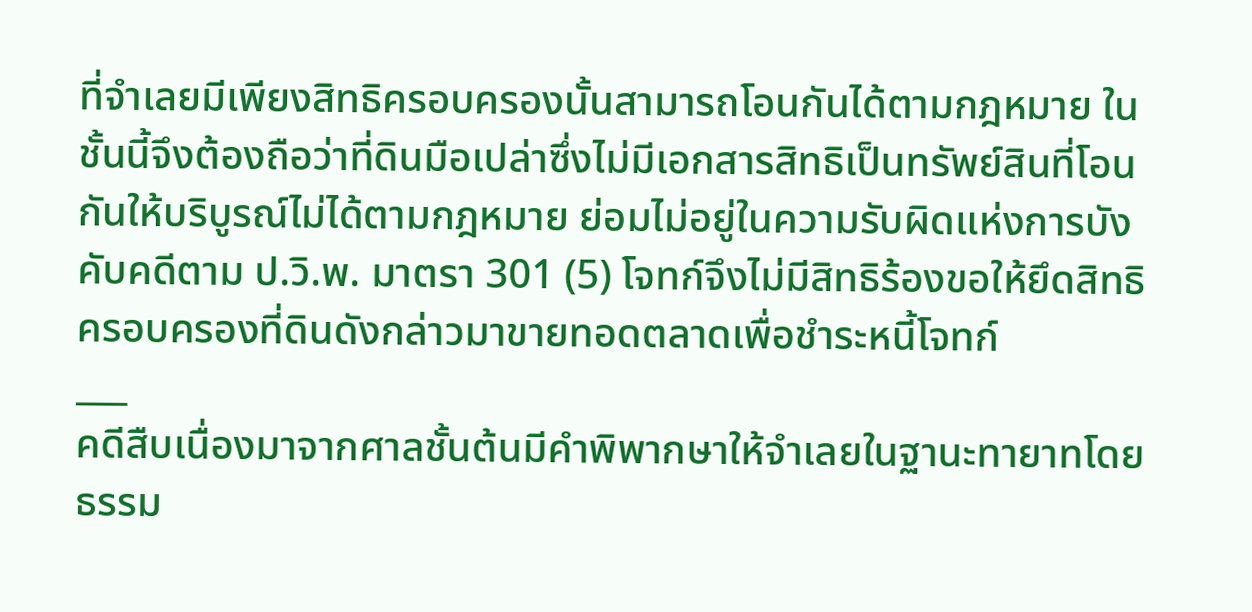ที่จำเลยมีเพียงสิทธิครอบครองนั้นสามารถโอนกันได้ตามกฎหมาย ในชั้นนี้จึงต้องถือว่าที่ดินมือเปล่าซึ่งไม่มีเอกสารสิทธิเป็นทรัพย์สินที่โอนกันให้บริบูรณ์ไม่ได้ตามกฎหมาย ย่อมไม่อยู่ในความรับผิดแห่งการบังคับคดีตาม ป.วิ.พ. มาตรา 301 (5) โจทก์จึงไม่มีสิทธิร้องขอให้ยึดสิทธิครอบครองที่ดินดังกล่าวมาขายทอดตลาดเพื่อชำระหนี้โจทก์
___
คดีสืบเนื่องมาจากศาลชั้นต้นมีคำพิพากษาให้จำเลยในฐานะทายาทโดยธรรม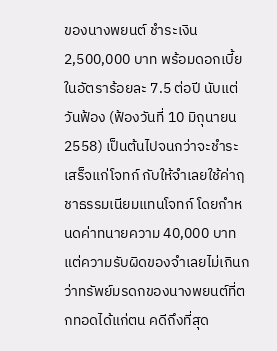ของนางพยนต์ ชำระเงิน 2,500,000 บาท พร้อมดอกเบี้ยในอัตราร้อยละ 7.5 ต่อปี นับแต่วันฟ้อง (ฟ้องวันที่ 10 มิถุนายน 2558) เป็นต้นไปจนกว่าจะชำระเสร็จแก่โจทก์ กับให้จำเลยใช้ค่าฤชาธรรมเนียมแทนโจทก์ โดยกำหนดค่าทนายความ 40,000 บาท แต่ความรับผิดของจำเลยไม่เกินกว่าทรัพย์มรดกของนางพยนต์ที่ตกทอดได้แก่ตน คดีถึงที่สุด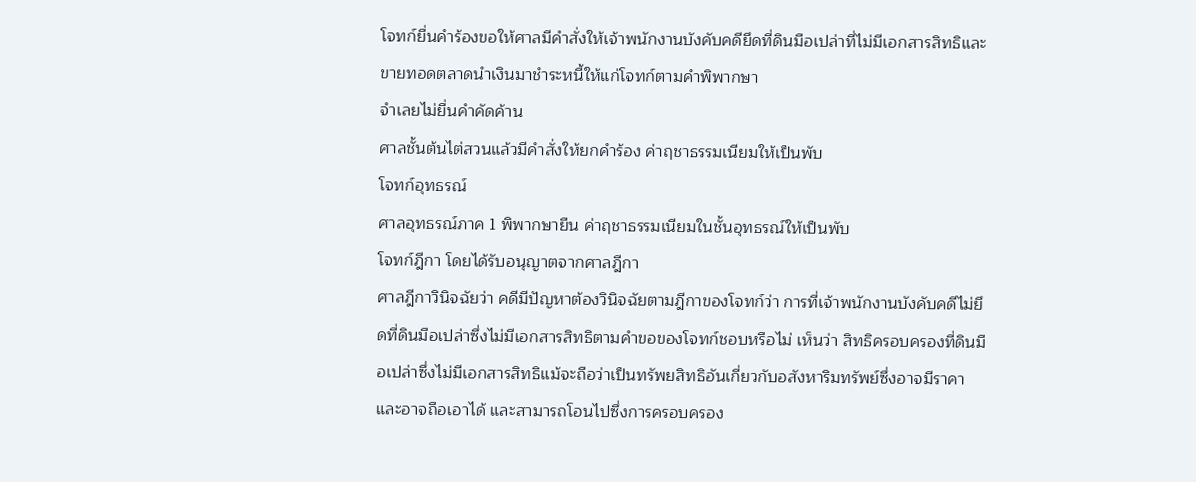โจทก์ยื่นคำร้องขอให้ศาลมีคำสั่งให้เจ้าพนักงานบังคับคดียึดที่ดินมือเปล่าที่ไม่มีเอกสารสิทธิและขายทอดตลาดนำเงินมาชำระหนี้ให้แก่โจทก์ตามคำพิพากษา
จำเลยไม่ยื่นคำคัดค้าน
ศาลชั้นต้นไต่สวนแล้วมีคำสั่งให้ยกคำร้อง ค่าฤชาธรรมเนียมให้เป็นพับ
โจทก์อุทธรณ์
ศาลอุทธรณ์ภาค 1 พิพากษายืน ค่าฤชาธรรมเนียมในชั้นอุทธรณ์ให้เป็นพับ
โจทก์ฎีกา โดยได้รับอนุญาตจากศาลฎีกา
ศาลฎีกาวินิจฉัยว่า คดีมีปัญหาต้องวินิจฉัยตามฎีกาของโจทก์ว่า การที่เจ้าพนักงานบังคับคดีไม่ยึดที่ดินมือเปล่าซึ่งไม่มีเอกสารสิทธิตามคำขอของโจทก์ชอบหรือไม่ เห็นว่า สิทธิครอบครองที่ดินมือเปล่าซึ่งไม่มีเอกสารสิทธิแม้จะถือว่าเป็นทรัพยสิทธิอันเกี่ยวกับอสังหาริมทรัพย์ซึ่งอาจมีราคาและอาจถือเอาได้ และสามารถโอนไปซึ่งการครอบครอง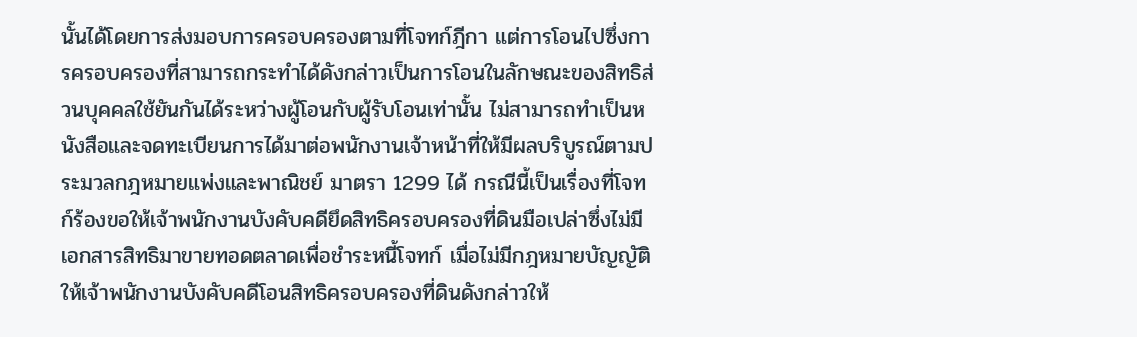นั้นได้โดยการส่งมอบการครอบครองตามที่โจทก์ฎีกา แต่การโอนไปซึ่งการครอบครองที่สามารถกระทำได้ดังกล่าวเป็นการโอนในลักษณะของสิทธิส่วนบุคคลใช้ยันกันได้ระหว่างผู้โอนกับผู้รับโอนเท่านั้น ไม่สามารถทำเป็นหนังสือและจดทะเบียนการได้มาต่อพนักงานเจ้าหน้าที่ให้มีผลบริบูรณ์ตามประมวลกฎหมายแพ่งและพาณิชย์ มาตรา 1299 ได้ กรณีนี้เป็นเรื่องที่โจทก์ร้องขอให้เจ้าพนักงานบังคับคดียึดสิทธิครอบครองที่ดินมือเปล่าซึ่งไม่มีเอกสารสิทธิมาขายทอดตลาดเพื่อชำระหนี้โจทก์ เมื่อไม่มีกฎหมายบัญญัติให้เจ้าพนักงานบังคับคดีโอนสิทธิครอบครองที่ดินดังกล่าวให้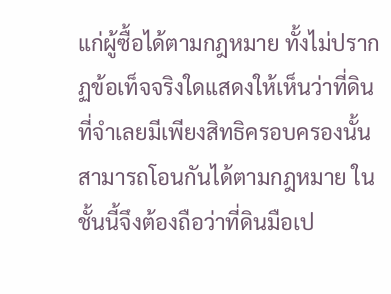แก่ผู้ซื้อได้ตามกฎหมาย ทั้งไม่ปรากฏข้อเท็จจริงใดแสดงให้เห็นว่าที่ดินที่จำเลยมีเพียงสิทธิครอบครองนั้นสามารถโอนกันได้ตามกฎหมาย ในชั้นนี้จึงต้องถือว่าที่ดินมือเป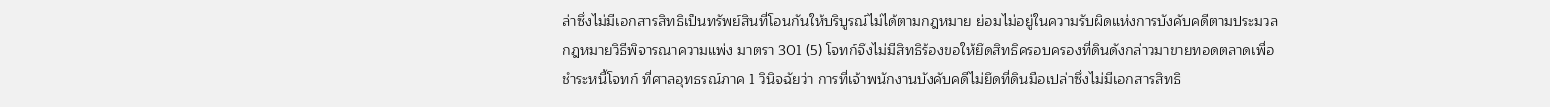ล่าซึ่งไม่มีเอกสารสิทธิเป็นทรัพย์สินที่โอนกันให้บริบูรณ์ไม่ได้ตามกฎหมาย ย่อมไม่อยู่ในความรับผิดแห่งการบังคับคดีตามประมวลกฎหมายวิธีพิจารณาความแพ่ง มาตรา 301 (5) โจทก์จึงไม่มีสิทธิร้องขอให้ยึดสิทธิครอบครองที่ดินดังกล่าวมาขายทอดตลาดเพื่อชำระหนี้โจทก์ ที่ศาลอุทธรณ์ภาค 1 วินิจฉัยว่า การที่เจ้าพนักงานบังคับคดีไม่ยึดที่ดินมือเปล่าซึ่งไม่มีเอกสารสิทธิ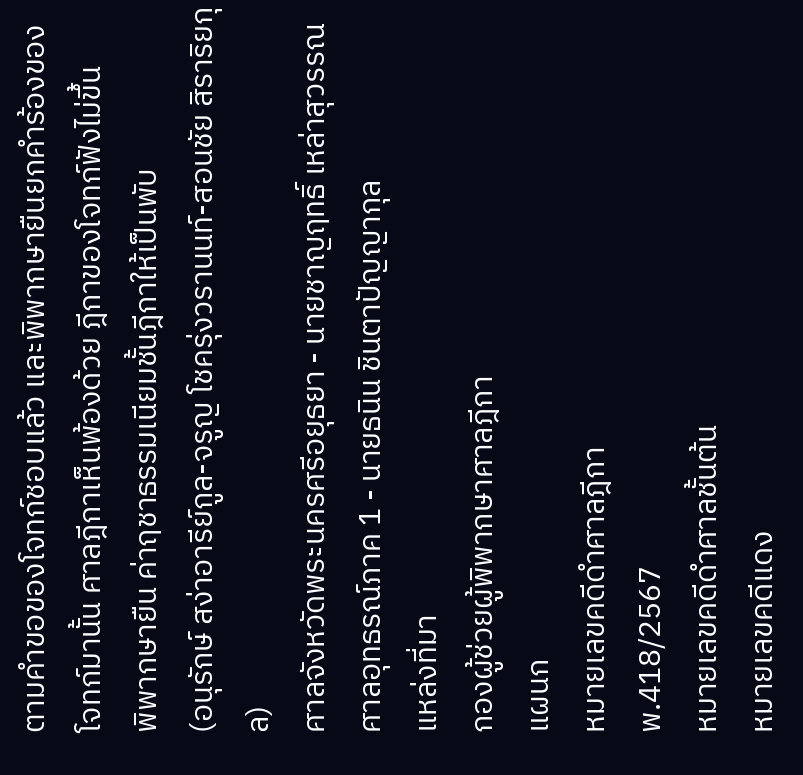ตามคำขอของโจทก์ชอบแล้ว และพิพากษายืนยกคำร้องของโจทก์มานั้น ศาลฎีกาเห็นพ้องด้วย ฎีกาของโจทก์ฟังไม่ขึ้น
พิพากษายืน ค่าฤชาธรรมเนียมชั้นฎีกาให้เป็นพับ
(อนุรักษ์ สง่าอารีย์กูล-จรูญ โชครุ่งวรานนท์-สอนชัย สิราริยกุล)
ศาลจังหวัดพระนครศรีอยุธยา - นายชาญฤทธิ์ เหล่าสุวรรณ
ศาลอุทธรณ์ภาค 1 - นายธนิน ชินตาปัญญากุล
แหล่งที่มา
กองผู้ช่วยผู้พิพากษาศาลฎีกา
แผนก
หมายเลขคดีดำศาลฎีกา
พ.418/2567
หมายเลขคดีดำศาลชั้นต้น
หมายเลขคดีแดง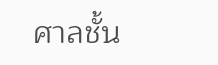ศาลชั้น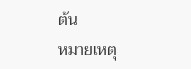ต้น
หมายเหตุ